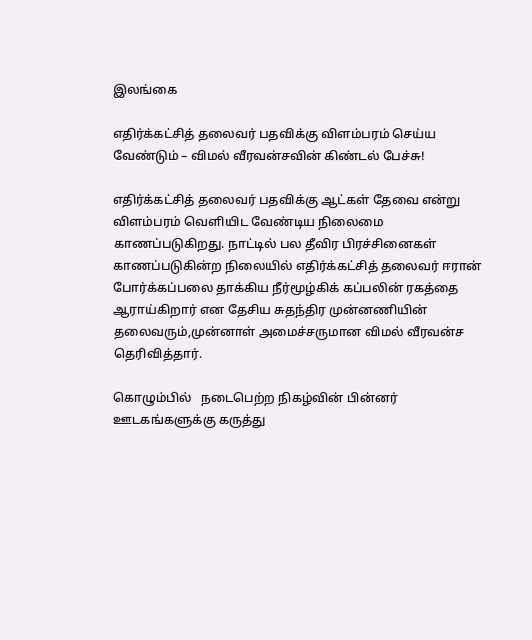இலங்கை

எதிர்க்கட்சித் தலைவர் பதவிக்கு விளம்பரம் செய்ய வேண்டும் – விமல் வீரவன்சவின் கிண்டல் பேச்சு!

எதிர்க்கட்சித் தலைவர் பதவிக்கு ஆட்கள் தேவை என்று விளம்பரம் வெளியிட வேண்டிய நிலைமை காணப்படுகிறது. நாட்டில் பல தீவிர பிரச்சினைகள் காணப்படுகின்ற நிலையில் எதிர்க்கட்சித் தலைவர் ஈரான் போர்க்கப்பலை தாக்கிய நீர்மூழ்கிக் கப்பலின் ரகத்தை ஆராய்கிறார் என தேசிய சுதந்திர முன்னணியின் தலைவரும்,முன்னாள் அமைச்சருமான விமல் வீரவன்ச தெரிவித்தார்.

கொழும்பில்   நடைபெற்ற நிகழ்வின் பின்னர் ஊடகங்களுக்கு கருத்து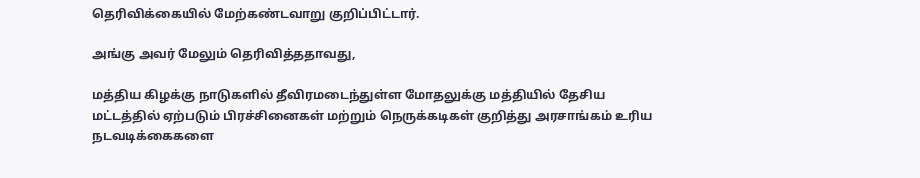தெரிவிக்கையில் மேற்கண்டவாறு குறிப்பிட்டார்.

அங்கு அவர் மேலும் தெரிவித்ததாவது,

மத்திய கிழக்கு நாடுகளில் தீவிரமடைந்துள்ள மோதலுக்கு மத்தியில் தேசிய மட்டத்தில் ஏற்படும் பிரச்சினைகள் மற்றும் நெருக்கடிகள் குறித்து அரசாங்கம் உரிய நடவடிக்கைகளை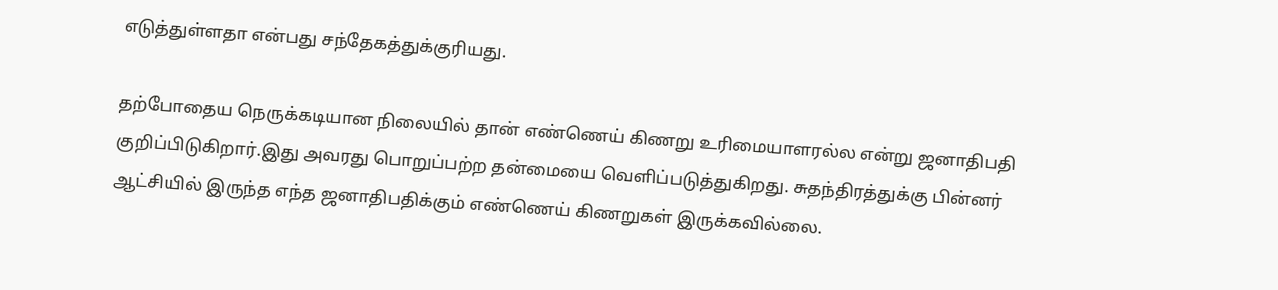எடுத்துள்ளதா என்பது சந்தேகத்துக்குரியது.

தற்போதைய நெருக்கடியான நிலையில் தான் எண்ணெய் கிணறு உரிமையாளரல்ல என்று ஜனாதிபதி குறிப்பிடுகிறார்.இது அவரது பொறுப்பற்ற தன்மையை வெளிப்படுத்துகிறது. சுதந்திரத்துக்கு பின்னர் ஆட்சியில் இருந்த எந்த ஜனாதிபதிக்கும் எண்ணெய் கிணறுகள் இருக்கவில்லை.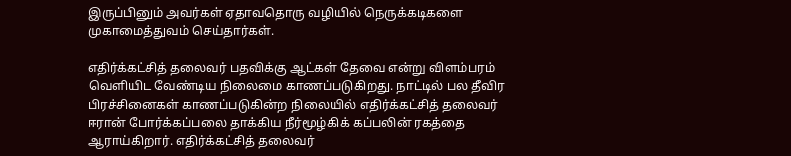இருப்பினும் அவர்கள் ஏதாவதொரு வழியில் நெருக்கடிகளை முகாமைத்துவம் செய்தார்கள்.

எதிர்க்கட்சித் தலைவர் பதவிக்கு ஆட்கள் தேவை என்று விளம்பரம் வெளியிட வேண்டிய நிலைமை காணப்படுகிறது. நாட்டில் பல தீவிர பிரச்சினைகள் காணப்படுகின்ற நிலையில் எதிர்க்கட்சித் தலைவர் ஈரான் போர்க்கப்பலை தாக்கிய நீர்மூழ்கிக் கப்பலின் ரகத்தை ஆராய்கிறார். எதிர்க்கட்சித் தலைவர்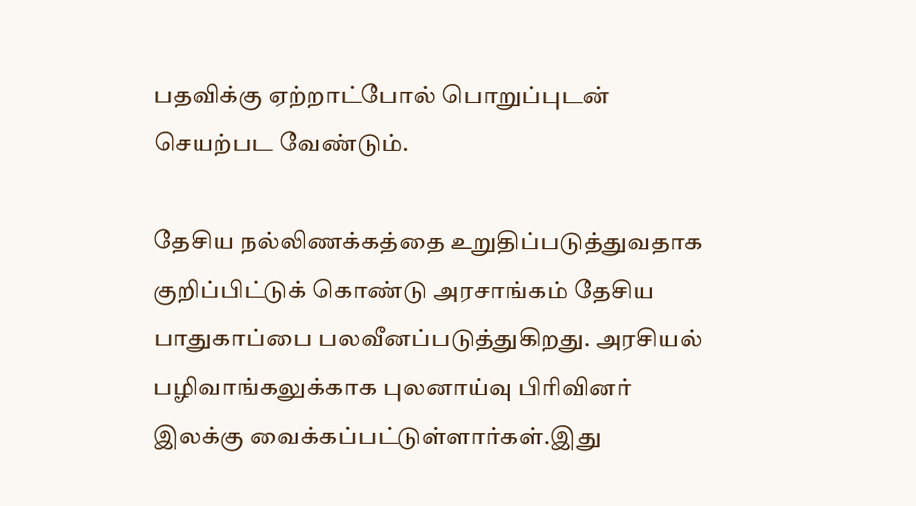பதவிக்கு ஏற்றாட்போல் பொறுப்புடன் செயற்பட வேண்டும்.

தேசிய நல்லிணக்கத்தை உறுதிப்படுத்துவதாக குறிப்பிட்டுக் கொண்டு அரசாங்கம் தேசிய பாதுகாப்பை பலவீனப்படுத்துகிறது. அரசியல் பழிவாங்கலுக்காக புலனாய்வு பிரிவினர் இலக்கு வைக்கப்பட்டுள்ளார்கள்.இது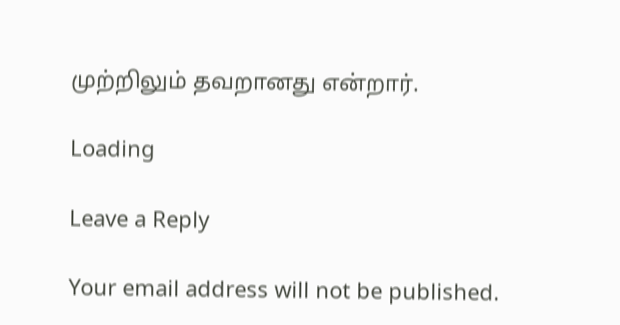முற்றிலும் தவறானது என்றார்.

Loading

Leave a Reply

Your email address will not be published.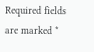Required fields are marked *